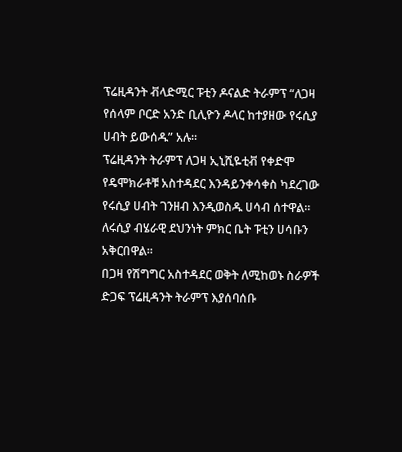ፕሬዚዳንት ቭላድሚር ፑቲን ዶናልድ ትራምፕ “ለጋዛ የሰላም ቦርድ አንድ ቢሊዮን ዶላር ከተያዘው የሩሲያ ሀብት ይውሰዱ” አሉ።
ፕሬዚዳንት ትራምፕ ለጋዛ ኢኒሺዬቲቭ የቀድሞ የዴሞክራቶቹ አስተዳደር እንዳይንቀሳቀስ ካደረገው የሩሲያ ሀብት ገንዘብ እንዲወስዱ ሀሳብ ሰተዋል።
ለሩሲያ ብሄራዊ ደህንነት ምክር ቤት ፑቲን ሀሳቡን አቅርበዋል።
በጋዛ የሽግግር አስተዳደር ወቅት ለሚከወኑ ስራዎች ድጋፍ ፕሬዚዳንት ትራምፕ እያሰባሰቡ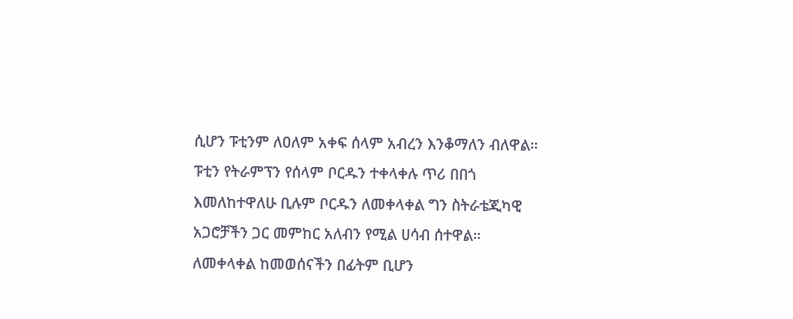ሲሆን ፑቲንም ለዐለም አቀፍ ሰላም አብረን እንቆማለን ብለዋል።
ፑቲን የትራምፕን የሰላም ቦርዱን ተቀላቀሉ ጥሪ በበጎ እመለከተዋለሁ ቢሉም ቦርዱን ለመቀላቀል ግን ስትራቴጂካዊ አጋሮቻችን ጋር መምከር አለብን የሚል ሀሳብ ሰተዋል።
ለመቀላቀል ከመወሰናችን በፊትም ቢሆን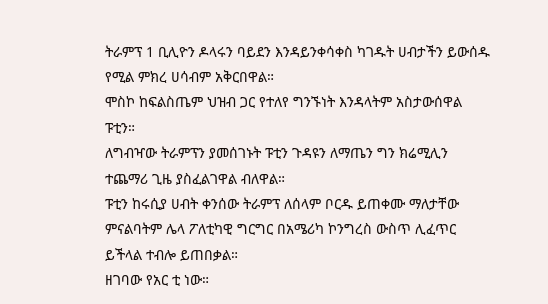ትራምፕ 1 ቢሊዮን ዶላሩን ባይደን እንዳይንቀሳቀስ ካገዱት ሀብታችን ይውሰዱ የሚል ምክረ ሀሳብም አቅርበዋል።
ሞስኮ ከፍልስጤም ህዝብ ጋር የተለየ ግንኙነት እንዳላትም አስታውሰዋል ፑቲን።
ለግብዣው ትራምፕን ያመሰገኑት ፑቲን ጉዳዩን ለማጤን ግን ክሬሚሊን ተጨማሪ ጊዜ ያስፈልገዋል ብለዋል።
ፑቲን ከሩሲያ ሀብት ቀንሰው ትራምፕ ለሰላም ቦርዱ ይጠቀሙ ማለታቸው ምናልባትም ሌላ ፖለቲካዊ ግርግር በአሜሪካ ኮንግረስ ውስጥ ሊፈጥር ይችላል ተብሎ ይጠበቃል።
ዘገባው የአር ቲ ነው።